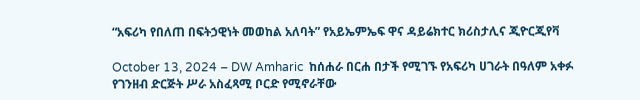“አፍሪካ የበለጠ በፍትኃዊነት መወከል አለባት” የአይኤምኤፍ ዋና ዳይሬክተር ክሪስታሊና ጂዮርጂየቫ

October 13, 2024 – DW Amharic  ከሰሐራ በርሐ በታች የሚገኙ የአፍሪካ ሀገራት በዓለም አቀፉ የገንዘብ ድርጅት ሥራ አስፈጻሚ ቦርድ የሚኖራቸው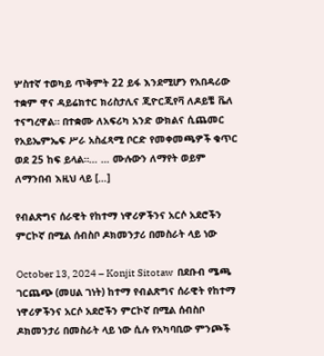ሦስተኛ ተወካይ ጥቅምት 22 ይፋ እንደሚሆን የአበዳሪው ተቋም ዋና ዳይሬክተር ክሪስታሊና ጂዮርጂየቫ ለዶይቼ ቬለ ተናግረዋል። በተቋሙ ለአፍሪካ አንድ ውክልና ሲጨመር የአይኤምኤፍ ሥራ አስፈጻሚ ቦርድ የመቀመጫዎች ቁጥር ወደ 25 ከፍ ይላል።… … ሙሉውን ለማየት ወይም ለማንበብ እዚህ ላይ […]

የብልጽግና ሰራዊት የከተማ ነዋሪዎችንና አርሶ አደሮችን ምርኮኛ በሚል ሰብስቦ ዶክመንታሪ በመስራት ላይ ነው

October 13, 2024 – Konjit Sitotaw  በደቡብ ሜጫ ገርጨጭ (መሀል ገነት) ከተማ የብልጽግና ሰራዊት የከተማ ነዋሪዎችንና አርሶ አደሮችን ምርኮኛ በሚል ሰብስቦ ዶክመንታሪ በመስራት ላይ ነው ሲሉ የአካባቢው ምንጮች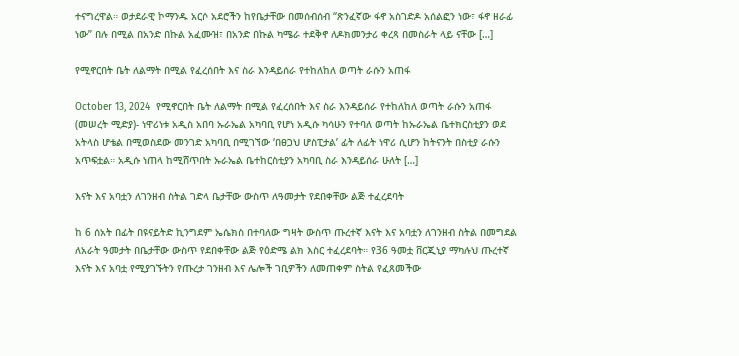ተናግረዋል። ወታደራዊ ኮማንዱ አርሶ አደሮችን ከየቤታቸው በመሰብሰብ “ጽንፈኛው ፋኖ አስገድዶ አሰልፎን ነው፣ ፋኖ ዘራፊ ነው” በሉ በሚል በአንድ በኩል አፈሙዝ፣ በአንድ በኩል ካሜራ ተደቅኖ ለዶክመንታሪ ቀረጻ በመስራት ላይ ናቸው […]

የሚኖርበት ቤት ለልማት በሚል የፈረሰበት እና ስራ እንዳይሰራ የተከለከለ ወጣት ራሱን አጠፋ

October 13, 2024  የሚኖርበት ቤት ለልማት በሚል የፈረሰበት እና ስራ እንዳይሰራ የተከለከለ ወጣት ራሱን አጠፋ (መሠረት ሚድያ)- ነዋሪነቱ አዲስ አበባ ኡራኤል አካባቢ የሆነ አዲሱ ካሳሁን የተባለ ወጣት ከኡራኤል ቤተክርስቲያን ወደ አትላስ ሆቴል በሚወስደው መንገድ አካባቢ በሚገኘው ‘በፀጋህ ሆስፒታል’ ፊት ለፊት ነዋሪ ሲሆን ከትናንት በስቲያ ራሱን አጥፍቷል። አዲሱ ነጠላ ከሚሸጥበት ኡራኤል ቤተከርስቲያን አካባቢ ስራ እንዳይሰራ ሁለት […]

እናት እና አባቷን ለገንዘብ ስትል ገድላ ቤታቸው ውስጥ ለዓመታት የደበቀቸው ልጅ ተፈረደባት

ከ 6 ሰአት በፊት በዩናይትድ ኪንግደም ኤሴክስ በተባለው ግዛት ውስጥ ጡረተኛ እናት እና አባቷን ለገንዘብ ስትል በመግደል ለአራት ዓመታት በቤታቸው ውስጥ የደበቀቸው ልጅ የዕድሜ ልክ እስር ተፈረደባት። የ36 ዓመቷ ቨርጂኒያ ማካሉህ ጡረተኛ እናት እና አባቷ የሚያገኙትን የጡረታ ገንዘብ እና ሌሎች ገቢዎችን ለመጠቀም ስትል የፈጸመችው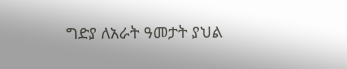ግድያ ለአራት ዓመታት ያህል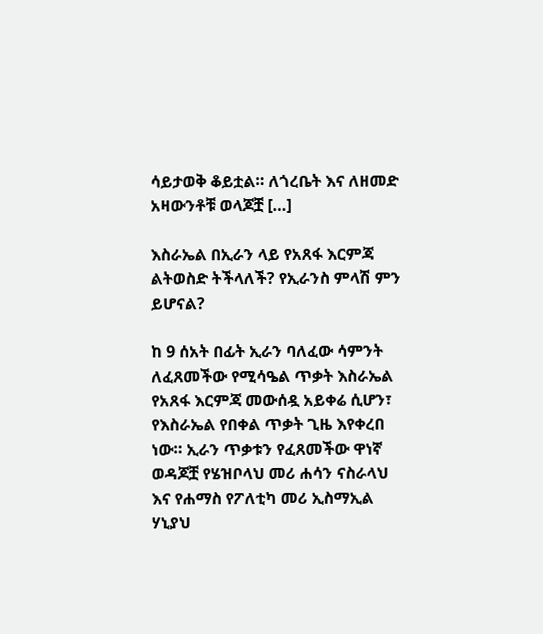ሳይታወቅ ቆይቷል። ለጎረቤት እና ለዘመድ አዛውንቶቹ ወላጆቿ […]

እስራኤል በኢራን ላይ የአጸፋ እርምጃ ልትወስድ ትችላለች? የኢራንስ ምላሽ ምን ይሆናል?

ከ 9 ሰአት በፊት ኢራን ባለፈው ሳምንት ለፈጸመችው የሚሳዔል ጥቃት እስራኤል የአጸፋ እርምጃ መውሰዷ አይቀሬ ሲሆን፣ የእስራኤል የበቀል ጥቃት ጊዜ እየቀረበ ነው። ኢራን ጥቃቱን የፈጸመችው ዋነኛ ወዳጆቿ የሄዝቦላህ መሪ ሐሳን ናስራላህ እና የሐማስ የፖለቲካ መሪ ኢስማኢል ሃኒያህ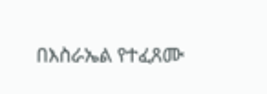በእስራኤል የተፈጸሙ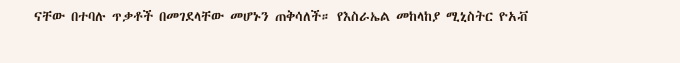ናቸው በተባሉ ጥቃቶች በመገደላቸው መሆኑን ጠቅሳለች። የእስራኤል መከላከያ ሚኒስትር ዮአቭ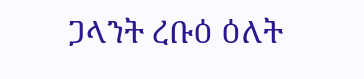ጋላንት ረቡዕ ዕለት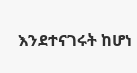እንደተናገሩት ከሆነ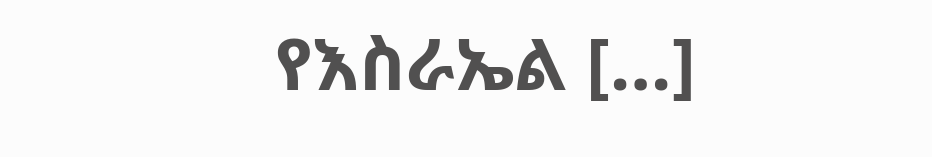የእስራኤል […]